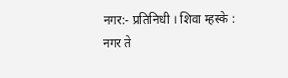नगर:- प्रतिनिधी । शिवा म्हस्के :
नगर ते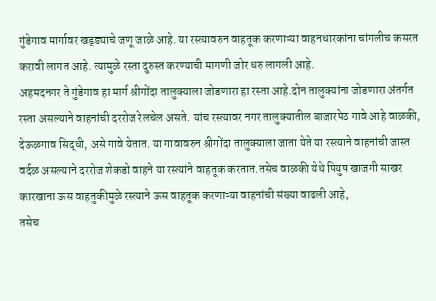गुंडेगाव मार्गावर खड्ड्याचे जणू जाळे आहे. या रस्त्यावरुन वाहतूक करणाऱ्या वाहनधारकांना चांगलीच कसरत करावी लागत आहे. त्यामुळे रस्ता दुरुस्त करण्याची मागणी जोर धरु लागली आहे.
अहमदनगर ते गुंडेगाव हा मार्ग श्रीगोंदा तालुक्याला जोडणारा हा रस्ता आहे.दोन तालुक्यांना जोडणारा अंतर्गत रस्ता असल्याने वाहनांची दररोज रेलचेल असते. यांच रस्त्यावर नगर तालुक्यातील बाजारपेठ गावे आहे वाळकी, देऊळगाव सिद्धी, असे गावे येतात. या गावावरुन श्रीगोंदा तालुक्याला जाता येते या रस्त्याने वाहनांची जास्त वर्दळ असल्याने दररोज शेकडो वाहने या रस्त्यांने वाहतूक करतात.तसेच वाळकी येथे पियुष खाजगी साखर कारखाना ऊस वाहतुकीमुळे रस्त्याने ऊस वाहतूक करणाऱ्या वाहनांची संख्या वाढली आहे,
तसेच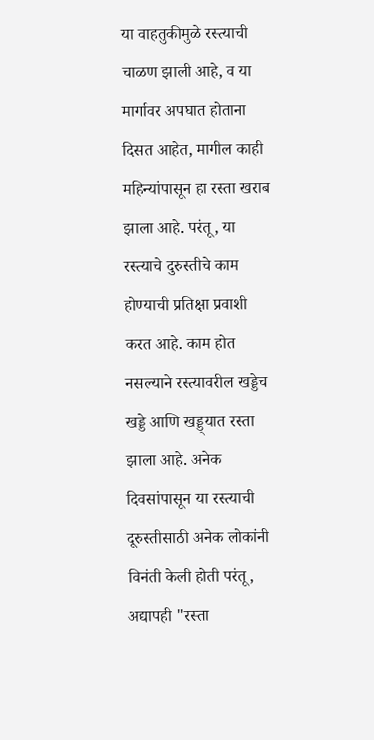या वाहतुकीमुळे रस्त्याची चाळण झाली आहे, व या मार्गावर अपघात होताना दिसत आहेत, मागील काही महिन्यांपासून हा रस्ता खराब झाला आहे. परंतू, या रस्त्याचे दुरुस्तीचे काम होण्याची प्रतिक्षा प्रवाशी करत आहे. काम होत नसल्याने रस्त्यावरील खड्डेच खड्डे आणि खड्ड्यात रस्ता झाला आहे. अनेक दिवसांपासून या रस्त्याची दूरुस्तीसाठी अनेक लोकांनी विनंती केली होती परंतू, अद्यापही "रस्ता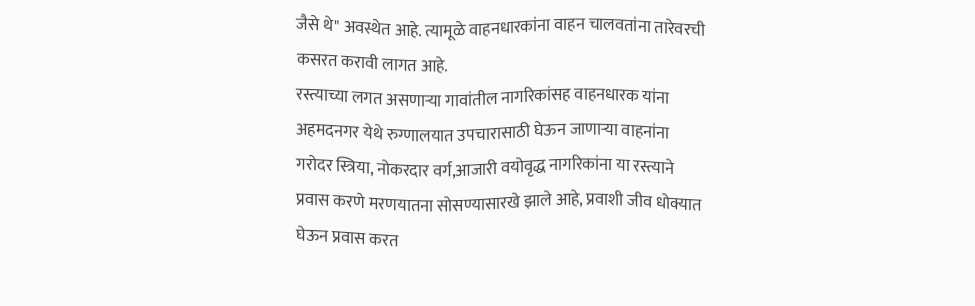जैसे थे" अवस्थेत आहे. त्यामूळे वाहनधारकांना वाहन चालवतांना तारेवरची कसरत करावी लागत आहे.
रस्त्याच्या लगत असणाऱ्या गावांतील नागरिकांसह वाहनधारक यांना अहमदनगर येथे रुग्णालयात उपचारासाठी घेऊन जाणाऱ्या वाहनांना गरोदर स्त्रिया, नोकरदार वर्ग,आजारी वयोवृद्ध नागरिकांना या रस्त्याने प्रवास करणे मरणयातना सोसण्यासारखे झाले आहे, प्रवाशी जीव धोक्यात घेऊन प्रवास करत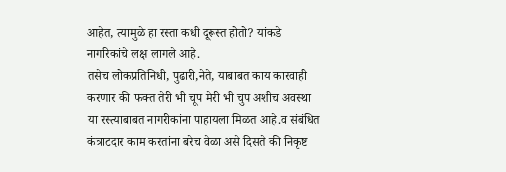आहेत, त्यामुळे हा रस्ता कधी दूरूस्त होतो? यांकडे नागरिकांचे लक्ष लागले आहे.
तसेच लोकप्रतिनिधी, पुढारी,नेते, याबाबत काय कारवाही करणार की फक्त तेरी भी चूप मेरी भी चुप अशीच अवस्था या रस्त्याबाबत नागरीकांना पाहायला मिळत आहे.व संबंधित कंत्राटदार काम करतांना बरेच वेळा असे दिसते की निकृष्ट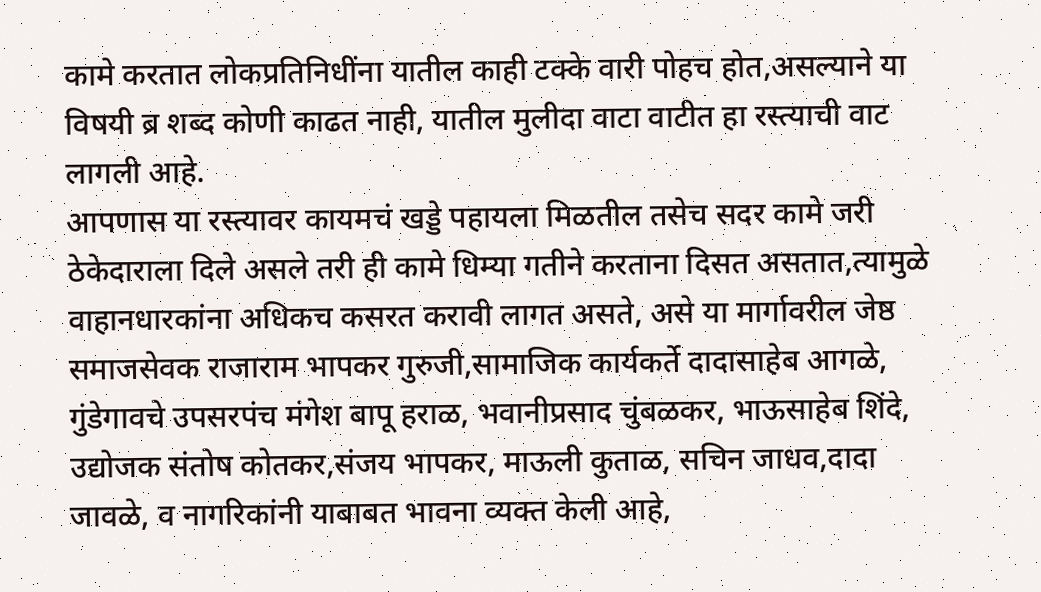कामे करतात लोकप्रतिनिधींना यातील काही टक्के वारी पोहच होत,असल्याने या विषयी ब्र शब्द कोणी काढत नाही, यातील मुलीदा वाटा वाटीत हा रस्त्याची वाट लागली आहे.
आपणास या रस्त्यावर कायमचं खड्डे पहायला मिळतील तसेच सदर कामे जरी ठेकेदाराला दिले असले तरी ही कामे धिम्या गतीने करताना दिसत असतात,त्यामुळे वाहानधारकांना अधिकच कसरत करावी लागत असते, असे या मार्गावरील जेष्ठ समाजसेवक राजाराम भापकर गुरुजी,सामाजिक कार्यकर्ते दादासाहेब आगळे, गुंडेगावचे उपसरपंच मंगेश बापू हराळ, भवानीप्रसाद चुंबळकर, भाऊसाहेब शिंदे, उद्योजक संतोष कोतकर,संजय भापकर, माऊली कुताळ, सचिन जाधव,दादा जावळे, व नागरिकांनी याबाबत भावना व्यक्त केली आहे,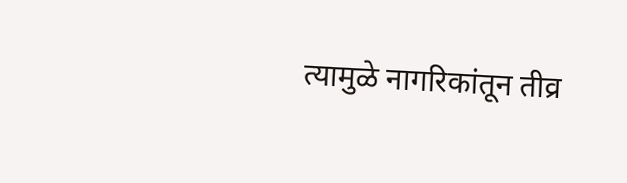त्यामुळे नागरिकांतून तीव्र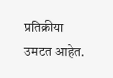प्रतिक्रीया उमटत आहेत.